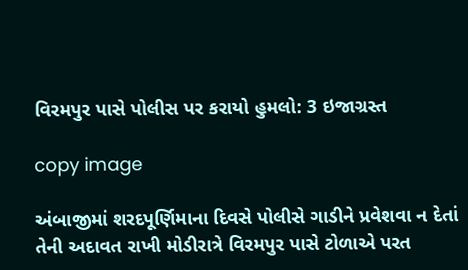વિરમપુર પાસે પોલીસ પર કરાયો હુમલો: 3 ઇજાગ્રસ્ત

copy image

અંબાજીમાં શરદપૂર્ણિમાના દિવસે પોલીસે ગાડીને પ્રવેશવા ન દેતાં તેની અદાવત રાખી મોડીરાત્રે વિરમપુર પાસે ટોળાએ પરત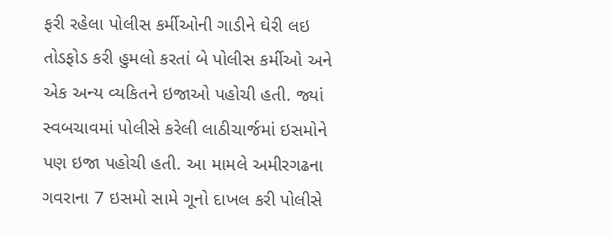ફરી રહેલા પોલીસ કર્મીઓની ગાડીને ઘેરી લઇ તોડફોડ કરી હુમલો કરતાં બે પોલીસ કર્મીઓ અને એક અન્ય વ્યકિતને ઇજાઓ પહોચી હતી. જ્યાં સ્વબચાવમાં પોલીસે કરેલી લાઠીચાર્જમાં ઇસમોને પણ ઇજા પહોચી હતી. આ મામલે અમીરગઢના ગવરાના 7 ઇસમો સામે ગૂનો દાખલ કરી પોલીસે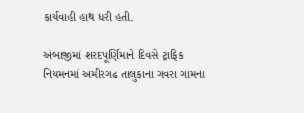કાર્યવાહી હાથ ધરી હતી.

અંબાજીમાં શરદપૂર્ણિમાને દિવસે ટ્રાફિક નિયમનમાં અમીરગઢ તાલુકાના ગવરા ગામના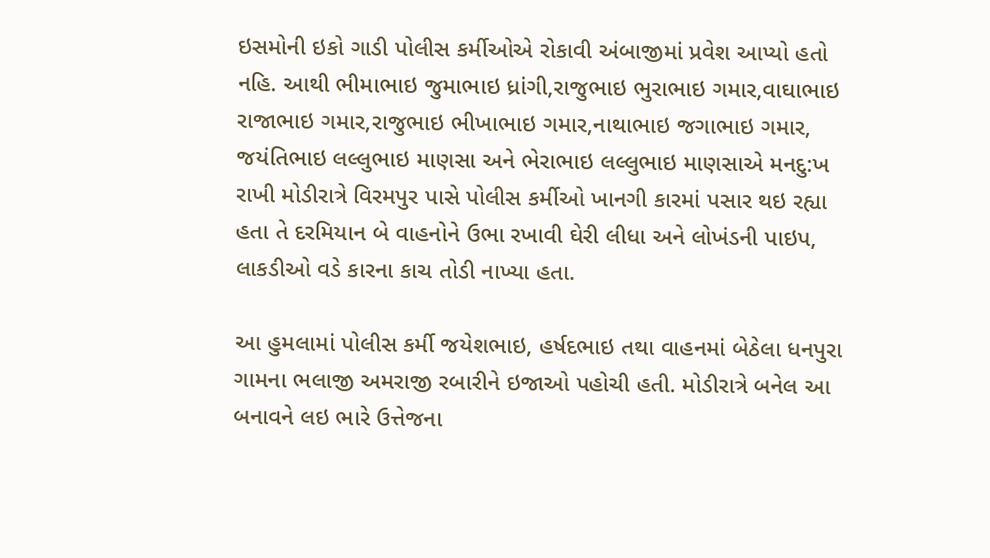ઇસમોની ઇકો ગાડી પોલીસ કર્મીઓએ રોકાવી અંબાજીમાં પ્રવેશ આપ્યો હતો નહિ. આથી ભીમાભાઇ જુમાભાઇ ધ્રાંગી,રાજુભાઇ ભુરાભાઇ ગમાર,વાઘાભાઇ રાજાભાઇ ગમાર,રાજુભાઇ ભીખાભાઇ ગમાર,નાથાભાઇ જગાભાઇ ગમાર, જયંતિભાઇ લલ્લુભાઇ માણસા અને ભેરાભાઇ લલ્લુભાઇ માણસાએ મનદુ:ખ રાખી મોડીરાત્રે વિરમપુર પાસે પોલીસ કર્મીઓ ખાનગી કારમાં પસાર થઇ રહ્યા હતા તે દરમિયાન બે વાહનોને ઉભા રખાવી ઘેરી લીધા અને લોખંડની પાઇપ, લાકડીઓ વડે કારના કાચ તોડી નાખ્યા હતા.

આ હુમલામાં પોલીસ કર્મી જયેશભાઇ, હર્ષદભાઇ તથા વાહનમાં બેઠેલા ધનપુરા ગામના ભલાજી અમરાજી રબારીને ઇજાઓ પહોચી હતી. મોડીરાત્રે બનેલ આ બનાવને લઇ ભારે ઉત્તેજના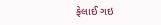ફેલાઈ ગઇ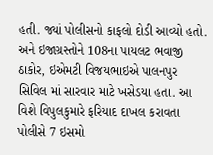હતી. જ્યાં પોલીસનો કાફલો દોડી આવ્યો હતો. અને ઇજાગ્રસ્તોને 108ના પાયલટ ભવાજી ઠાકોર, ઇએમટી વિજયભાઇએ પાલનપુર સિવિલ માં સારવાર માટે ખસેડયા હતા. આ વિશે વિપુલકુમારે ફરિયાદ દાખલ કરાવતા પોલીસે 7 ઇસમો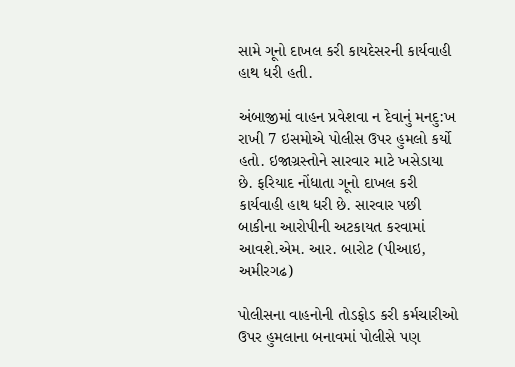સામે ગૂનો દાખલ કરી કાયદેસરની કાર્યવાહી હાથ ધરી હતી.

અંબાજીમાં વાહન પ્રવેશવા ન દેવાનું મનદુ:ખ રાખી 7 ઇસમોએ પોલીસ ઉપર હુમલો કર્યો હતો. ઇજાગ્રસ્તોને સારવાર માટે ખસેડાયા છે. ફરિયાદ નોંધાતા ગૂનો દાખલ કરી કાર્યવાહી હાથ ધરી છે. સારવાર પછી બાકીના આરોપીની અટકાયત કરવામાં આવશે.એમ. આર. બારોટ (પીઆઇ, અમીરગઢ)

પોલીસના વાહનોની તોડફોડ કરી કર્મચારીઓ ઉપર હુમલાના બનાવમાં પોલીસે પણ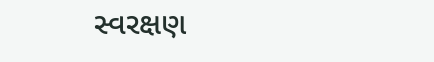સ્વરક્ષણ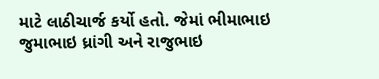માટે લાઠીચાર્જ કર્યો હતો. જેમાં ભીમાભાઇ જુમાભાઇ ધ્રાંગી અને રાજુભાઇ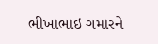ભીખાભાઇ ગમારને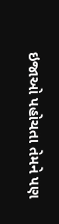ઇજાઓ પહોચતા તેમને પણ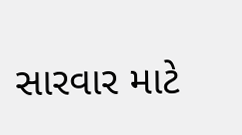સારવાર માટે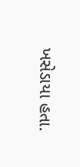ખસેડાયા હતા.